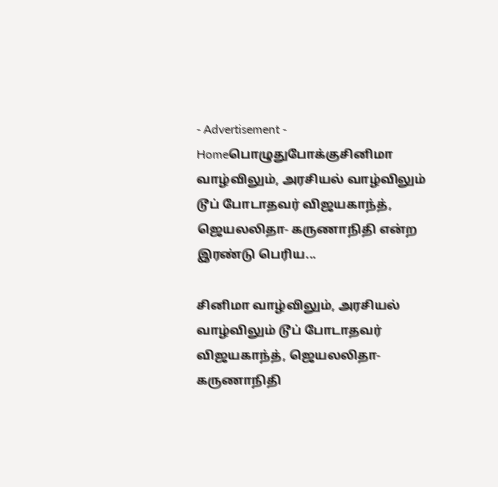- Advertisement -
Homeபொழுதுபோக்குசினிமா வாழ்விலும், அரசியல் வாழ்விலும் டூப் போடாதவர் விஜயகாந்த், ஜெயலலிதா- கருணாநிதி என்ற இரண்டு பெரிய...

சினிமா வாழ்விலும், அரசியல் வாழ்விலும் டூப் போடாதவர் விஜயகாந்த், ஜெயலலிதா- கருணாநிதி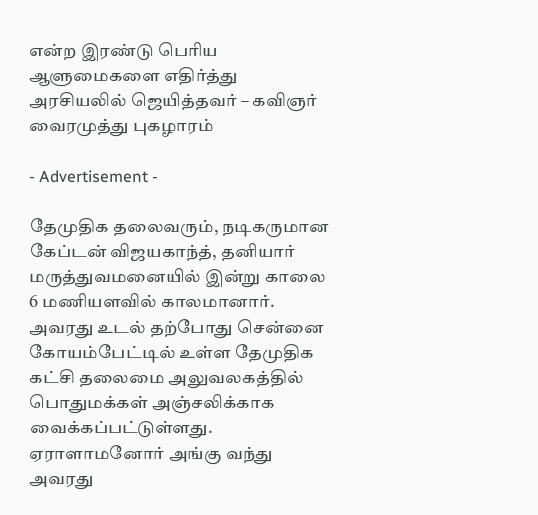என்ற இரண்டு பெரிய ஆளுமைகளை எதிர்த்து அரசியலில் ஜெயித்தவர் – கவிஞர் வைரமுத்து புகழாரம்

- Advertisement -

தேமுதிக தலைவரும், நடிகருமான கேப்டன் விஜயகாந்த், தனியார் மருத்துவமனையில் இன்று காலை 6 மணியளவில் காலமானார். அவரது உடல் தற்போது சென்னை கோயம்பேட்டில் உள்ள தேமுதிக கட்சி தலைமை அலுவலகத்தில் பொதுமக்கள் அஞ்சலிக்காக வைக்கப்பட்டுள்ளது. ஏராளாமனோர் அங்கு வந்து அவரது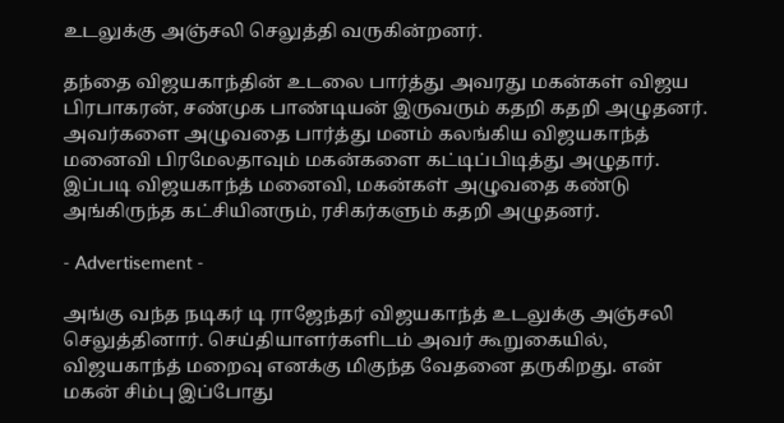உடலுக்கு அஞ்சலி செலுத்தி வருகின்றனர்.

தந்தை விஜயகாந்தின் உடலை பார்த்து அவரது மகன்கள் விஜய பிரபாகரன், சண்முக பாண்டியன் இருவரும் கதறி கதறி அழுதனர். அவர்களை அழுவதை பார்த்து மனம் கலங்கிய விஜயகாந்த் மனைவி பிரமேலதாவும் மகன்களை கட்டிப்பிடித்து அழுதார். இப்படி விஜயகாந்த் மனைவி, மகன்கள் அழுவதை கண்டு அங்கிருந்த கட்சியினரும், ரசிகர்களும் கதறி அழுதனர்.

- Advertisement -

அங்கு வந்த நடிகர் டி ராஜேந்தர் விஜயகாந்த் உடலுக்கு அஞ்சலி செலுத்தினார். செய்தியாளர்களிடம் அவர் கூறுகையில், விஜயகாந்த் மறைவு எனக்கு மிகுந்த வேதனை தருகிறது. என் மகன் சிம்பு இப்போது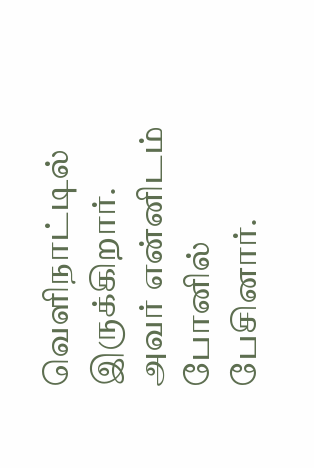வெளிநாட்டில் இருக்கிறார். அவர் என்னிடம் போனில் பேசினார்.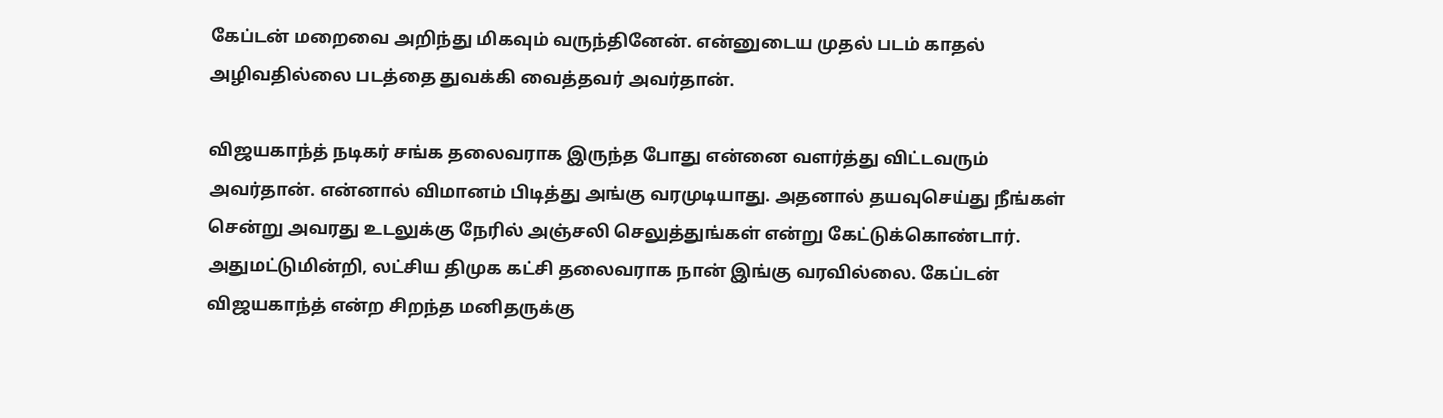கேப்டன் மறைவை அறிந்து மிகவும் வருந்தினேன். என்னுடைய முதல் படம் காதல் அழிவதில்லை படத்தை துவக்கி வைத்தவர் அவர்தான்.

விஜயகாந்த் நடிகர் சங்க தலைவராக இருந்த போது என்னை வளர்த்து விட்டவரும் அவர்தான். என்னால் விமானம் பிடித்து அங்கு வரமுடியாது. அதனால் தயவுசெய்து நீங்கள் சென்று அவரது உடலுக்கு நேரில் அஞ்சலி செலுத்துங்கள் என்று கேட்டுக்கொண்டார். அதுமட்டுமின்றி, லட்சிய திமுக கட்சி தலைவராக நான் இங்கு வரவில்லை. கேப்டன் விஜயகாந்த் என்ற சிறந்த மனிதருக்கு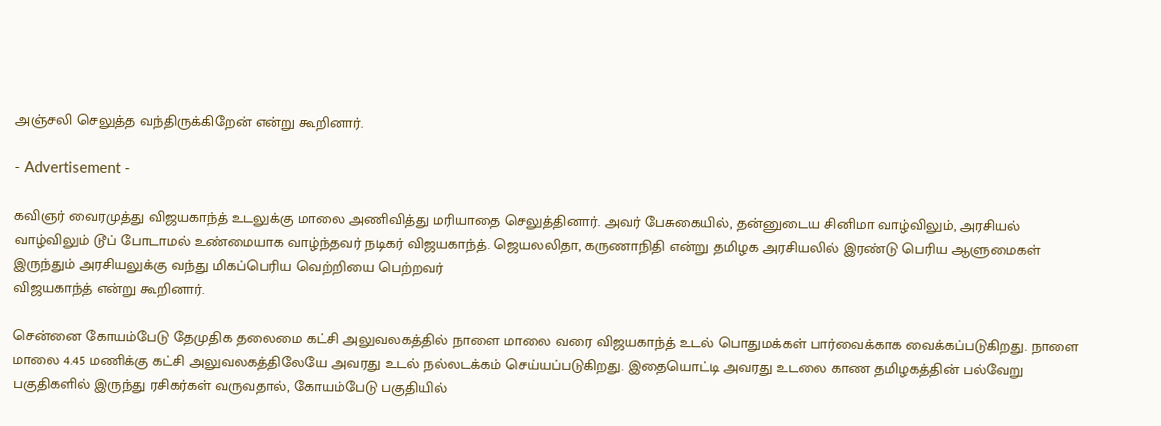அஞ்சலி செலுத்த வந்திருக்கிறேன் என்று கூறினார்.

- Advertisement -

கவிஞர் வைரமுத்து விஜயகாந்த் உடலுக்கு மாலை அணிவித்து மரியாதை செலுத்தினார். அவர் பேசுகையில், தன்னுடைய சினிமா வாழ்விலும், அரசியல் வாழ்விலும் டூப் போடாமல் உண்மையாக வாழ்ந்தவர் நடிகர் விஜயகாந்த். ஜெயலலிதா, கருணாநிதி என்று தமிழக அரசியலில் இரண்டு பெரிய ஆளுமைகள் இருந்தும் அரசியலுக்கு வந்து மிகப்பெரிய வெற்றியை பெற்றவர்
விஜயகாந்த் என்று கூறினார்.

சென்னை கோயம்பேடு தேமுதிக தலைமை கட்சி அலுவலகத்தில் நாளை மாலை வரை விஜயகாந்த் உடல் பொதுமக்கள் பார்வைக்காக வைக்கப்படுகிறது. நாளை மாலை 4.45 மணிக்கு கட்சி அலுவலகத்திலேயே அவரது உடல் நல்லடக்கம் செய்யப்படுகிறது. இதையொட்டி அவரது உடலை காண தமிழகத்தின் பல்வேறு பகுதிகளில் இருந்து ரசிகர்கள் வருவதால், கோயம்பேடு பகுதியில்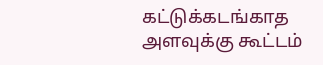கட்டுக்கடங்காத அளவுக்கு கூட்டம்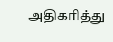அதிகரித்து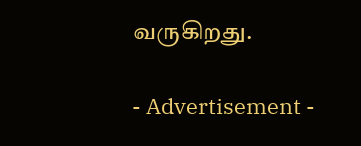வருகிறது.

- Advertisement -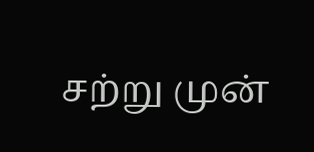சற்று முன்